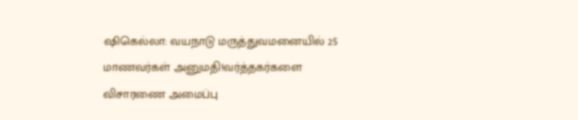ஷிகெல்லா: வயநாடு மருத்துவமனையில் 25 மாணவர்கள் அனுமதி!வர்த்தகர்களை விசாரணை அமைப்பு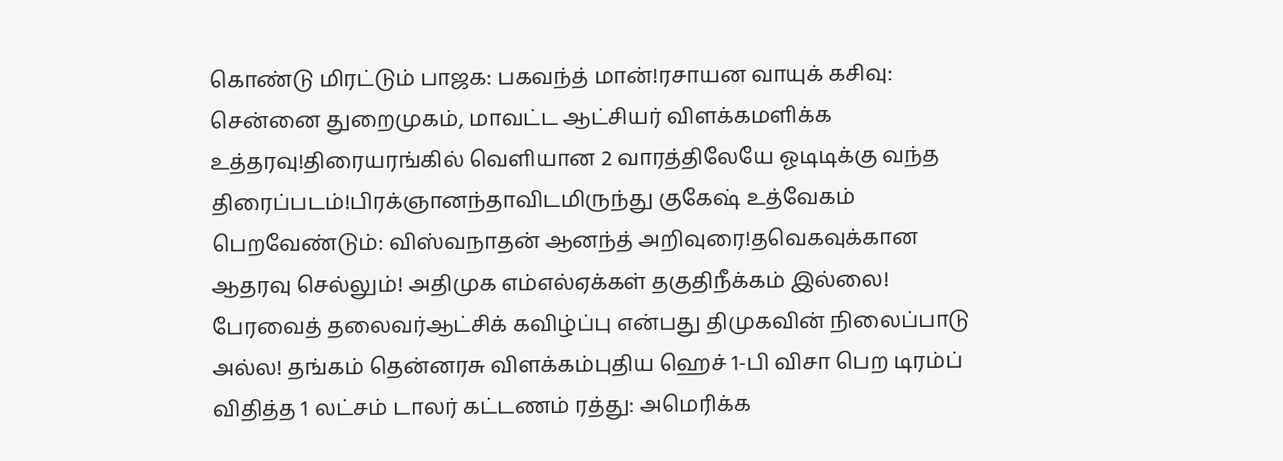கொண்டு மிரட்டும் பாஜக: பகவந்த் மான்!ரசாயன வாயுக் கசிவு: சென்னை துறைமுகம், மாவட்ட ஆட்சியர் விளக்கமளிக்க உத்தரவு!திரையரங்கில் வெளியான 2 வாரத்திலேயே ஓடிடிக்கு வந்த திரைப்படம்!பிரக்ஞானந்தாவிடமிருந்து குகேஷ் உத்வேகம் பெறவேண்டும்: விஸ்வநாதன் ஆனந்த் அறிவுரை!தவெகவுக்கான ஆதரவு செல்லும்! அதிமுக எம்எல்ஏக்கள் தகுதிநீக்கம் இல்லை! பேரவைத் தலைவர்ஆட்சிக் கவிழ்ப்பு என்பது திமுகவின் நிலைப்பாடு அல்ல! தங்கம் தென்னரசு விளக்கம்புதிய ஹெச் 1-பி விசா பெற டிரம்ப் விதித்த 1 லட்சம் டாலர் கட்டணம் ரத்து: அமெரிக்க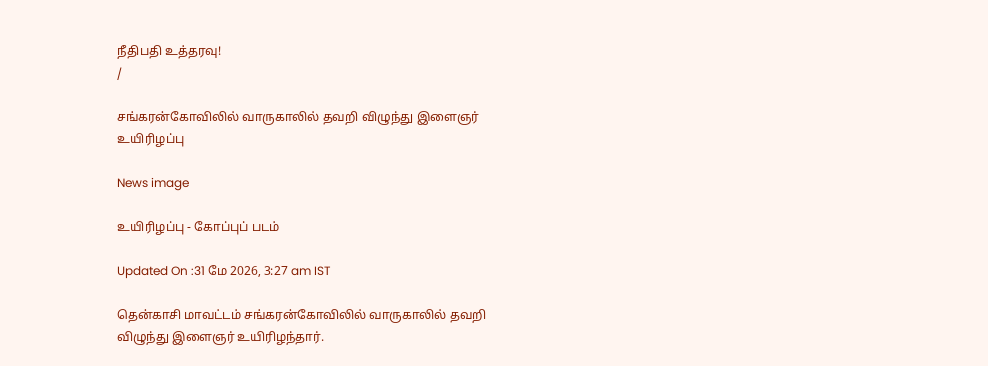நீதிபதி உத்தரவு!
/

சங்கரன்கோவிலில் வாருகாலில் தவறி விழுந்து இளைஞர் உயிரிழப்பு

News image

உயிரிழப்பு - கோப்புப் படம்

Updated On :31 மே 2026, 3:27 am IST

தென்காசி மாவட்டம் சங்கரன்கோவிலில் வாருகாலில் தவறி விழுந்து இளைஞர் உயிரிழந்தார்.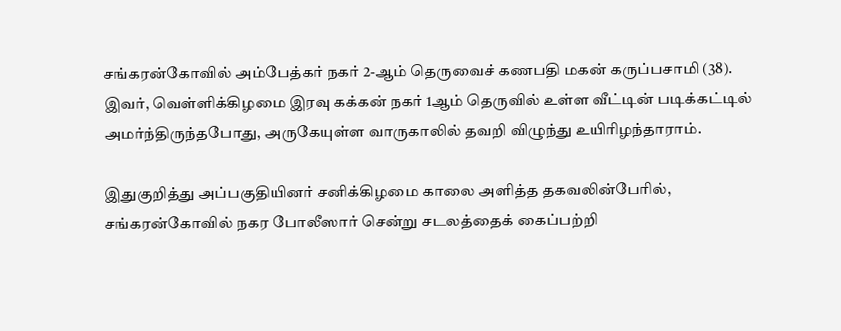சங்கரன்கோவில் அம்பேத்கர் நகர் 2-ஆம் தெருவைச் கணபதி மகன் கருப்பசாமி (38). இவர், வெள்ளிக்கிழமை இரவு கக்கன் நகர் 1ஆம் தெருவில் உள்ள வீட்டின் படிக்கட்டில் அமர்ந்திருந்தபோது, அருகேயுள்ள வாருகாலில் தவறி விழுந்து உயிரிழந்தாராம்.

இதுகுறித்து அப்பகுதியினர் சனிக்கிழமை காலை அளித்த தகவலின்பேரில், சங்கரன்கோவில் நகர போலீஸார் சென்று சடலத்தைக் கைப்பற்றி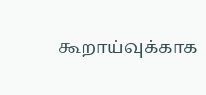கூறாய்வுக்காக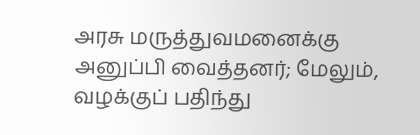அரசு மருத்துவமனைக்கு அனுப்பி வைத்தனர்; மேலும், வழக்குப் பதிந்து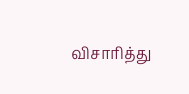விசாரித்து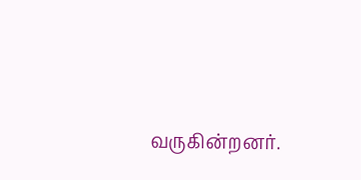வருகின்றனர்.